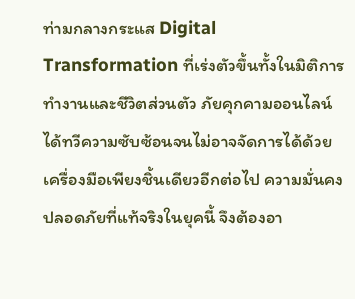ท่ามกลางกระแส Digital Transformation ที่เร่งตัวขึ้นทั้งในมิติการทำงานและชีวิตส่วนตัว ภัยคุกคามออนไลน์ได้ทวีความซับซ้อนจนไม่อาจจัดการได้ด้วยเครื่องมือเพียงชิ้นเดียวอีกต่อไป ความมั่นคงปลอดภัยที่แท้จริงในยุคนี้ จึงต้องอา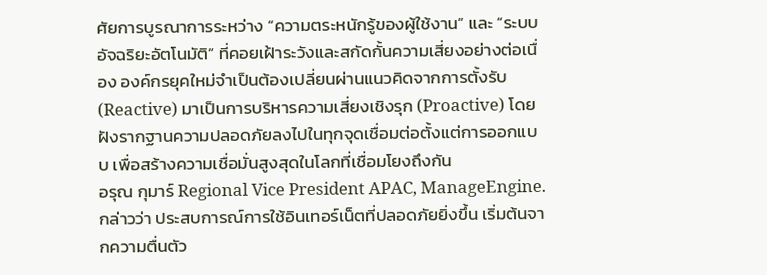ศัยการบูรณาการระหว่าง “ความตระหนักรู้ของผู้ใช้งาน” และ “ระบบอัจฉริยะอัตโนมัติ” ที่คอยเฝ้าระวังและสกัดกั้นความเสี่ยงอย่างต่อเนื่อง องค์กรยุคใหม่จำเป็นต้องเปลี่ยนผ่านแนวคิดจากการตั้งรับ (Reactive) มาเป็นการบริหารความเสี่ยงเชิงรุก (Proactive) โดยฝังรากฐานความปลอดภัยลงไปในทุกจุดเชื่อมต่อตั้งแต่การออกแบบ เพื่อสร้างความเชื่อมั่นสูงสุดในโลกที่เชื่อมโยงถึงกัน
อรุณ กุมาร์ Regional Vice President APAC, ManageEngine.กล่าวว่า ประสบการณ์การใช้อินเทอร์เน็ตที่ปลอดภัยยิ่งขึ้น เริ่มต้นจากความตื่นตัว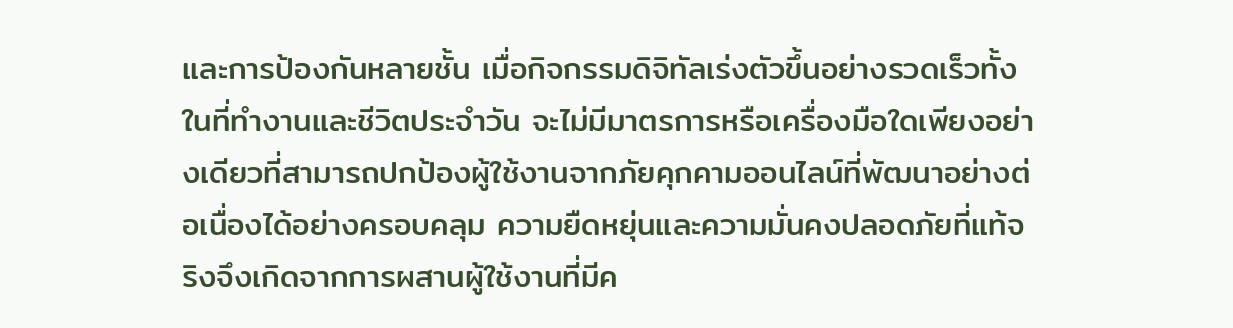และการป้องกันหลายชั้น เมื่อกิจกรรมดิจิทัลเร่งตัวขึ้นอย่างรวดเร็วทั้งในที่ทำงานและชีวิตประจำวัน จะไม่มีมาตรการหรือเครื่องมือใดเพียงอย่างเดียวที่สามารถปกป้องผู้ใช้งานจากภัยคุกคามออนไลน์ที่พัฒนาอย่างต่อเนื่องได้อย่างครอบคลุม ความยืดหยุ่นและความมั่นคงปลอดภัยที่แท้จริงจึงเกิดจากการผสานผู้ใช้งานที่มีค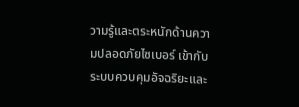วามรู้และตระหนักด้านความปลอดภัยไซเบอร์ เข้ากับระบบควบคุมอัจฉริยะและ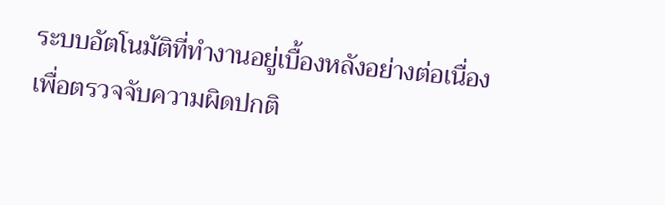ระบบอัตโนมัติที่ทำงานอยู่เบื้องหลังอย่างต่อเนื่อง เพื่อตรวจจับความผิดปกติ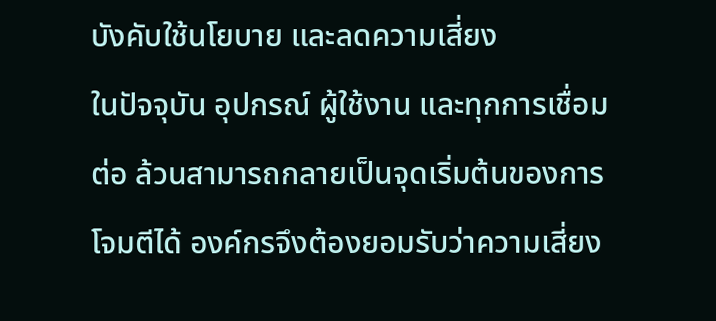บังคับใช้นโยบาย และลดความเสี่ยง
ในปัจจุบัน อุปกรณ์ ผู้ใช้งาน และทุกการเชื่อมต่อ ล้วนสามารถกลายเป็นจุดเริ่มต้นของการโจมตีได้ องค์กรจึงต้องยอมรับว่าความเสี่ยง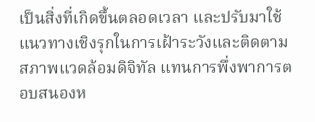เป็นสิ่งที่เกิดขึ้นตลอดเวลา และปรับมาใช้แนวทางเชิงรุกในการเฝ้าระวังและติดตามสภาพแวดล้อมดิจิทัล แทนการพึ่งพาการตอบสนองห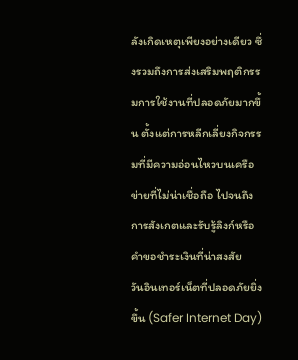ลังเกิดเหตุเพียงอย่างเดียว ซึ่งรวมถึงการส่งเสริมพฤติกรรมการใช้งานที่ปลอดภัยมากขึ้น ตั้งแต่การหลีกเลี่ยงกิจกรรมที่มีความอ่อนไหวบนเครือข่ายที่ไม่น่าเชื่อถือ ไปจนถึงการสังเกตและรับรู้ลิงก์หรือคำขอชำระเงินที่น่าสงสัย
วันอินเทอร์เน็ตที่ปลอดภัยยิ่งขึ้น (Safer Internet Day)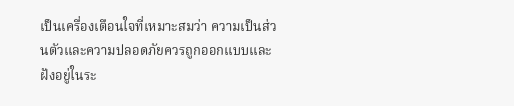เป็นเครื่องเตือนใจที่เหมาะสมว่า ความเป็นส่วนตัวและความปลอดภัยควรถูกออกแบบและฝังอยู่ในระ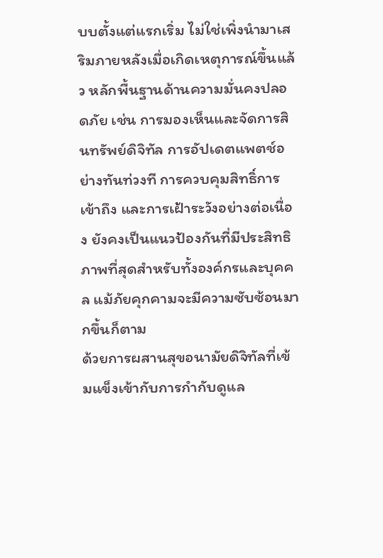บบตั้งแต่แรกเริ่ม ไม่ใช่เพิ่งนำมาเสริมภายหลังเมื่อเกิดเหตุการณ์ขึ้นแล้ว หลักพื้นฐานด้านความมั่นคงปลอดภัย เช่น การมองเห็นและจัดการสินทรัพย์ดิจิทัล การอัปเดตแพตช์อย่างทันท่วงที การควบคุมสิทธิ์การเข้าถึง และการเฝ้าระวังอย่างต่อเนื่อง ยังคงเป็นแนวป้องกันที่มีประสิทธิภาพที่สุดสำหรับทั้งองค์กรและบุคคล แม้ภัยคุกคามจะมีความซับซ้อนมากขึ้นก็ตาม
ด้วยการผสานสุขอนามัยดิจิทัลที่เข้มแข็งเข้ากับการกำกับดูแล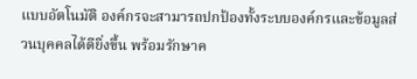แบบอัตโนมัติ องค์กรจะสามารถปกป้องทั้งระบบองค์กรและข้อมูลส่วนบุคคลได้ดียิ่งขึ้น พร้อมรักษาค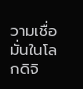วามเชื่อมั่นในโลกดิจิ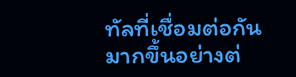ทัลที่เชื่อมต่อกันมากขึ้นอย่างต่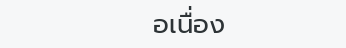อเนื่อง